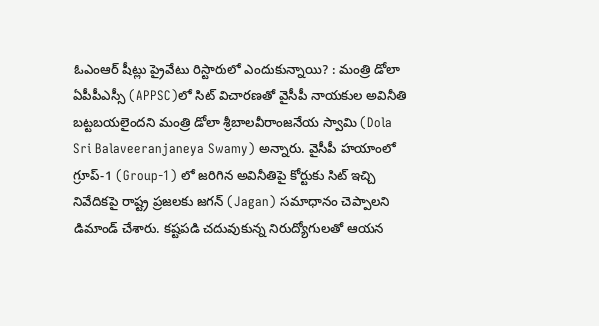ఓఎంఆర్ షీట్లు ప్రైవేటు రిస్టారులో ఎందుకున్నాయి? : మంత్రి డోలా
ఏపీపీఎస్సీ (APPSC)లో సిట్ విచారణతో వైసీపీ నాయకుల అవినీతి బట్టబయలైందని మంత్రి డోలా శ్రీబాలవీరాంజనేయ స్వామి (Dola Sri Balaveeranjaneya Swamy) అన్నారు. వైసీపీ హయాంలో గ్రూప్-1 (Group-1) లో జరిగిన అవినీతిపై కోర్టుకు సిట్ ఇచ్చి నివేదికపై రాష్ట్ర ప్రజలకు జగన్ (Jagan) సమాధానం చెప్పాలని డిమాండ్ చేశారు. కష్టపడి చదువుకున్న నిరుద్యోగులతో ఆయన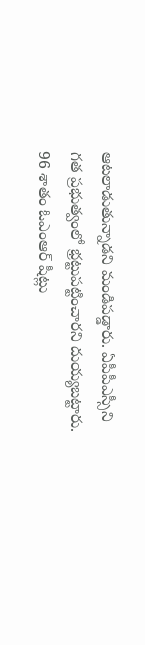ఆటలాడుతున్నాడని మండిపడ్డారు. ఏపీపీఎస్సీని గత ప్రభుత్వంలో భ్రట్టుపట్టించారని దుయ్యబట్టారు. 96 శాతం ఓఎంఆర్ షీట్లు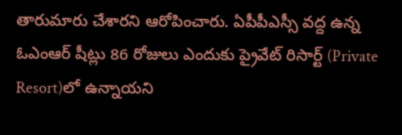తారుమారు చేశారని ఆరోపించారు. ఏపీపీఎస్సీ వద్ద ఉన్న ఓఎంఆర్ షీట్లు 86 రోజులు ఎందుకు ప్రైవేట్ రిసార్ట్ (Private Resort)లో ఉన్నాయని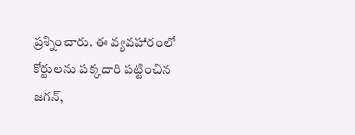ప్రశ్నించారు. ఈ వ్యవహారంలో కోర్టులను పక్కదారి పట్టించిన జగన్,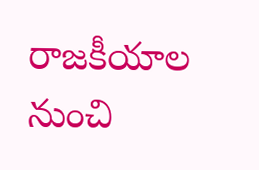రాజకీయాల నుంచి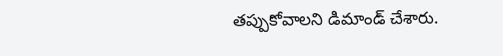తప్పుకోవాలని డిమాండ్ చేశారు.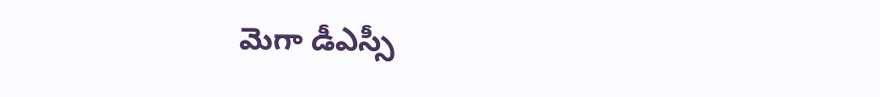మెగా డీఎస్సీ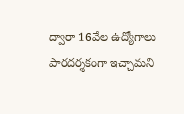ద్వారా 16వేల ఉద్యోగాలు పారదర్శకంగా ఇచ్చామని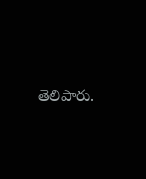తెలిపారు.